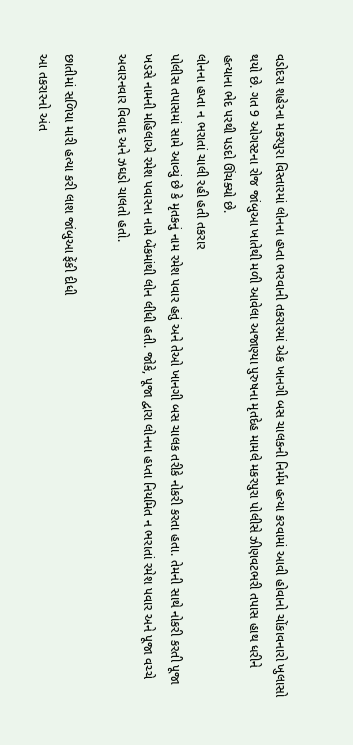વડોદરા શહેરના મકરપુરા વિસ્તારમાં લોનના હપ્તા ભરવાની તકરારમાં એક ખાનગી બસ ચાલકની નિર્મમ હત્યા કરવામાં આવી હોવાનો ચોંકાવનારો ખુલાસો થયો છે. ગત 9 ઓગસ્ટના રોજ જાંબુઆ ખાતેથી મળી આવેલા અજાણ્યા પુરુષના મૃતદેહ મામલે મકરપુરા પોલીસે ઝીણવટભરી તપાસ હાથ ધરીને હત્યાના ભેદ પરથી પડદો ઊંચક્યો છે.
લોનના હપ્તા ન ભરાતાં ચાલી રહી હતી તકરાર
પોલીસ તપાસમાં સામે આવ્યું છે કે મૃતકનું નામ રમેશ પવાર હતું અને તેઓ ખાનગી બસ ચાલક તરીકે નોકરી કરતા હતા. તેમની સાથે નોકરી કરતી પૂજા ખડસે નામની મહિલાએ રમેશ પવારના નામે બેંકમાંથી લોન લીધી હતી. જોકે, પૂજા દ્વારા લોનના હપ્તા નિયમિત ન ભરાતાં રમેશ પવાર અને પૂજા વચ્ચે અવારનવાર વિવાદ અને ઝઘડો ચાલતો હતો.

છાતીમાં સળિયા મારી હત્યા કરી લાશ જાંબુઆ ફેંકી દીધી
આ તકરારનો અંત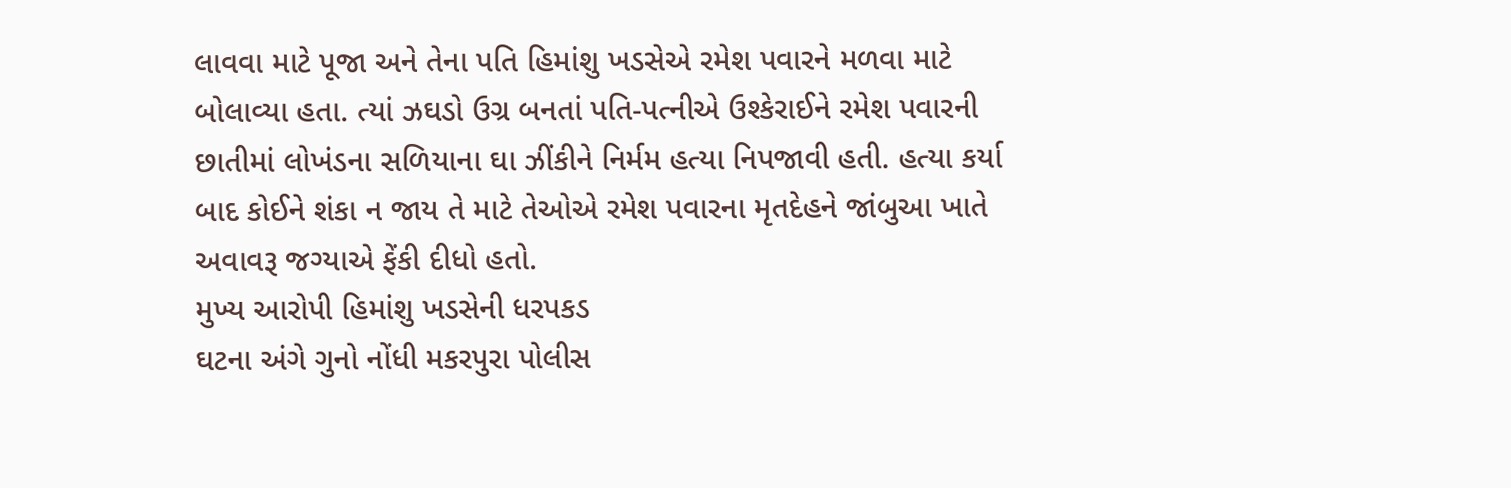લાવવા માટે પૂજા અને તેના પતિ હિમાંશુ ખડસેએ રમેશ પવારને મળવા માટે બોલાવ્યા હતા. ત્યાં ઝઘડો ઉગ્ર બનતાં પતિ-પત્નીએ ઉશ્કેરાઈને રમેશ પવારની છાતીમાં લોખંડના સળિયાના ઘા ઝીંકીને નિર્મમ હત્યા નિપજાવી હતી. હત્યા કર્યા બાદ કોઈને શંકા ન જાય તે માટે તેઓએ રમેશ પવારના મૃતદેહને જાંબુઆ ખાતે અવાવરૂ જગ્યાએ ફેંકી દીધો હતો.
મુખ્ય આરોપી હિમાંશુ ખડસેની ધરપકડ
ઘટના અંગે ગુનો નોંધી મકરપુરા પોલીસ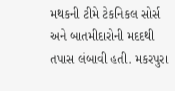મથકની ટીમે ટેકનિકલ સોર્સ અને બાતમીદારોની મદદથી તપાસ લંબાવી હતી. મકરપુરા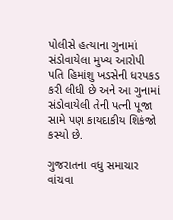પોલીસે હત્યાના ગુનામાં સંડોવાયેલા મુખ્ય આરોપી પતિ હિમાંશુ ખડસેની ધરપકડ કરી લીધી છે અને આ ગુનામાં સંડોવાયેલી તેની પત્ની પૂજા સામે પણ કાયદાકીય શિકંજો કસ્યો છે.

ગુજરાતના વધુ સમાચાર વાંચવા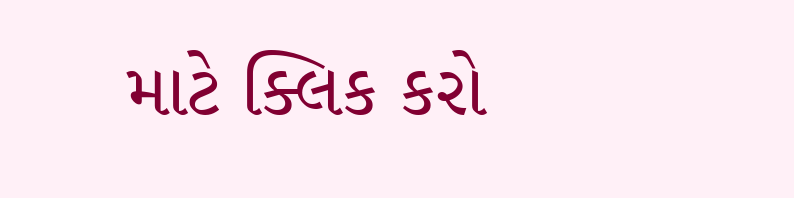માટે ક્લિક કરો